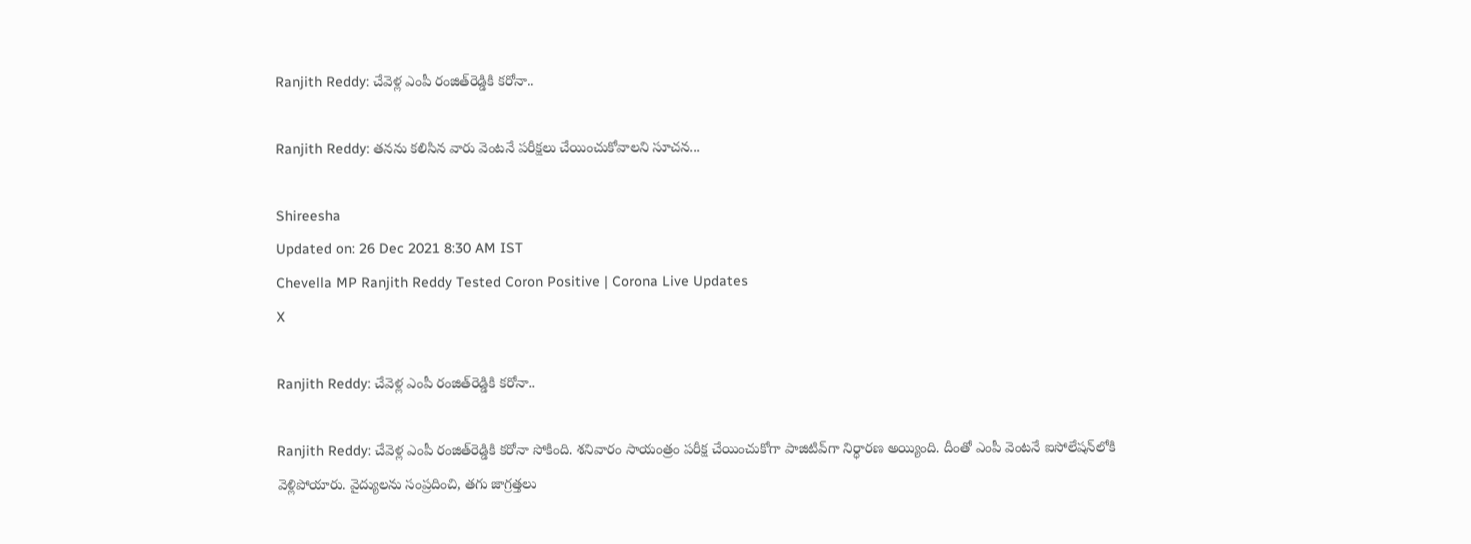Ranjith Reddy: చేవెళ్ల ఎంపీ రంజిత్‌రెడ్డికి కరోనా..

Ranjith Reddy: తనను కలిసిన వారు వెంటనే పరీక్షలు చేయించుకోవాలని సూచన...

Shireesha
Updated on: 26 Dec 2021 8:30 AM IST
Chevella MP Ranjith Reddy Tested Coron Positive | Corona Live Updates
X

Ranjith Reddy: చేవెళ్ల ఎంపీ రంజిత్‌రెడ్డికి కరోనా..

Ranjith Reddy: చేవెళ్ల ఎంపీ రంజిత్‌రెడ్డికి కరోనా సోకింది. శనివారం సాయంత్రం పరీక్ష చేయించుకోగా పాజిటివ్‌గా నిర్ధారణ అయ్యింది. దీంతో ఎంపీ వెంటనే ఐసోలేషన్‌లోకి వెళ్లిపోయారు. వైద్యులను సంప్రదించి, తగు జాగ్రత్తలు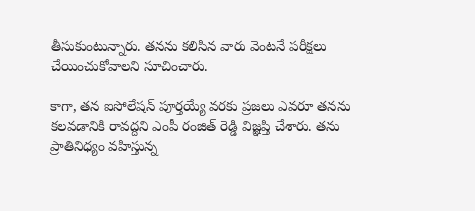తీసుకుంటున్నారు. తనను కలిసిన వారు వెంటనే పరీక్షలు చేయించుకోవాలని సూచించారు.

కాగా, తన ఐసోలేషన్ పూర్తయ్యే వరకు ప్రజలు ఎవరూ తనను కలవడానికి రావద్దని ఎంపీ రంజిత్ రెడ్డి విజ్ఞప్తి చేశారు. తను ప్రాతినిధ్యం వహిస్తున్న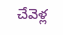చేవెళ్ల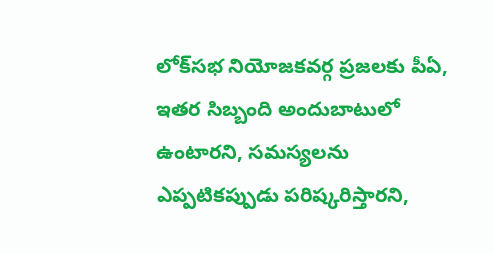లోక్‌సభ నియోజకవర్గ ప్రజలకు పీఏ, ఇతర సిబ్బంది అందుబాటులో ఉంటారని, సమస్యలను ఎప్పటికప్పుడు పరిష్కరిస్తారని,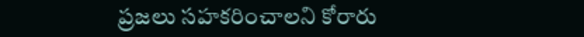ప్రజలు సహకరించాలని కోరారు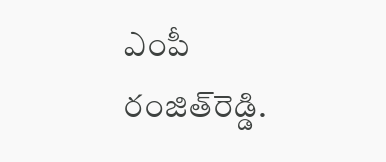ఎంపీ రంజిత్‌రెడ్డి.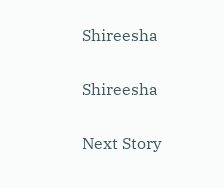Shireesha

Shireesha

Next Story